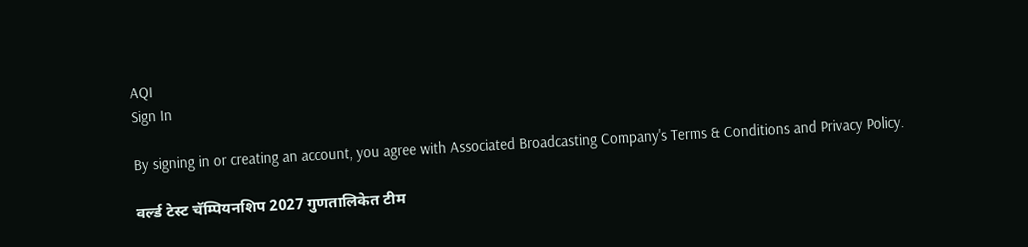AQI
Sign In

By signing in or creating an account, you agree with Associated Broadcasting Company's Terms & Conditions and Privacy Policy.

वर्ल्ड टेस्ट चॅम्पियनशिप 2027 गुणतालिकेत टीम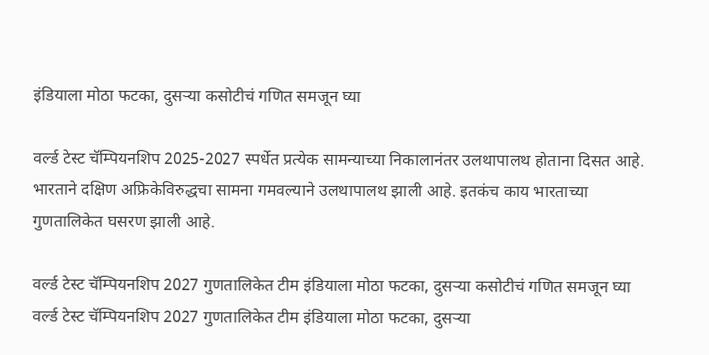इंडियाला मोठा फटका, दुसऱ्या कसोटीचं गणित समजून घ्या

वर्ल्ड टेस्ट चॅम्पियनशिप 2025-2027 स्पर्धेत प्रत्येक सामन्याच्या निकालानंतर उलथापालथ होताना दिसत आहे. भारताने दक्षिण अफ्रिकेविरुद्धचा सामना गमवल्याने उलथापालथ झाली आहे. इतकंच काय भारताच्या गुणतालिकेत घसरण झाली आहे.

वर्ल्ड टेस्ट चॅम्पियनशिप 2027 गुणतालिकेत टीम इंडियाला मोठा फटका, दुसऱ्या कसोटीचं गणित समजून घ्या
वर्ल्ड टेस्ट चॅम्पियनशिप 2027 गुणतालिकेत टीम इंडियाला मोठा फटका, दुसऱ्या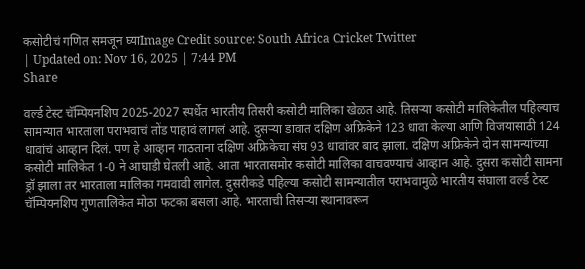कसोटीचं गणित समजून घ्याImage Credit source: South Africa Cricket Twitter
| Updated on: Nov 16, 2025 | 7:44 PM
Share

वर्ल्ड टेस्ट चॅम्पियनशिप 2025-2027 स्पर्धेत भारतीय तिसरी कसोटी मालिका खेळत आहे. तिसऱ्या कसोटी मालिकेतील पहिल्याच सामन्यात भारताला पराभवाचं तोंड पाहावं लागलं आहे. दुसऱ्या डावात दक्षिण अफ्रिकेने 123 धावा केल्या आणि विजयासाठी 124 धावांचं आव्हान दिलं. पण हे आव्हान गाठताना दक्षिण अफ्रिकेचा संघ 93 धावांवर बाद झाला. दक्षिण अफ्रिकेने दोन सामन्यांच्या कसोटी मालिकेत 1-0 ने आघाडी घेतली आहे. आता भारतासमोर कसोटी मालिका वाचवण्याचं आव्हान आहे. दुसरा कसोटी सामना ड्रॉ झाला तर भारताला मालिका गमवावी लागेल. दुसरीकडे पहिल्या कसोटी सामन्यातील पराभवामुळे भारतीय संघाला वर्ल्ड टेस्ट चॅम्पियनशिप गुणतालिकेत मोठा फटका बसला आहे. भारताची तिसऱ्या स्थानावरून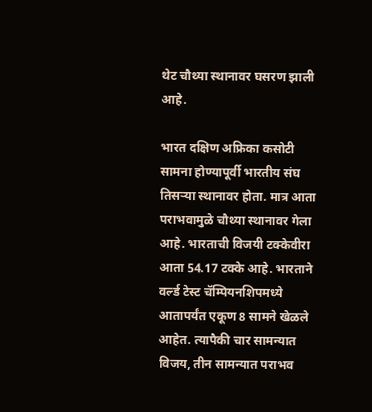थेट चौथ्या स्थानावर घसरण झाली आहे.

भारत दक्षिण अफ्रिका कसोटी सामना होण्यापूर्वी भारतीय संघ तिसऱ्या स्थानावर होता. मात्र आता पराभवामुळे चौथ्या स्थानावर गेला आहे. भारताची विजयी टक्केवीरा आता 54.17 टक्के आहे. भारताने वर्ल्ड टेस्ट चॅम्पियनशिपमध्ये आतापर्यंत एकूण 8 सामने खेळले आहेत. त्यापैकी चार सामन्यात विजय, तीन सामन्यात पराभव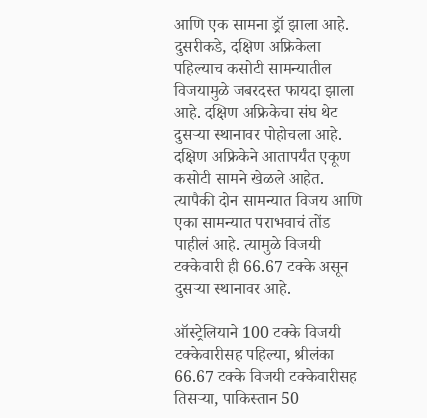आणि एक सामना ड्रॉ झाला आहे. दुसरीकडे, दक्षिण अफ्रिकेला पहिल्याच कसोटी सामन्यातील विजयामुळे जबरदस्त फायदा झाला आहे. दक्षिण अफ्रिकेचा संघ थेट दुसऱ्या स्थानावर पोहोचला आहे. दक्षिण अफ्रिकेने आतापर्यंत एकूण कसोटी सामने खेळले आहेत. त्यापैकी दोन सामन्यात विजय आणि एका सामन्यात पराभवाचं तोंड पाहीलं आहे. त्यामुळे विजयी टक्केवारी ही 66.67 टक्के असून दुसऱ्या स्थानावर आहे.

ऑस्ट्रेलियाने 100 टक्के विजयी टक्केवारीसह पहिल्या, श्रीलंका 66.67 टक्के विजयी टक्केवारीसह तिसऱ्या, पाकिस्तान 50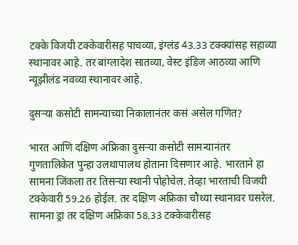टक्के विजयी टक्केवारीसह पाचव्या, इंग्लंड 43.33 टक्क्यांसह सहाव्या स्थानावर आहे. तर बांग्लादेश सातव्या, वेस्ट इंडिज आठव्या आणि न्यूझीलंड नवव्या स्थानावर आहे.

दुसऱ्या कसोटी सामन्याच्या निकालानंतर कसं असेल गणित?

भारत आणि दक्षिण अफ्रिका दुसऱ्या कसोटी सामन्यानंतर गुणतालिकेत पुन्हा उलथापालथ होताना दिसणार आहे. भारताने हा सामना जिंकला तर तिसऱ्या स्थानी पोहोचेल. तेव्हा भारताची विजयी टक्केवारी 59.26 होईल. तर दक्षिण अफ्रिका चौथ्या स्थानावर घसरेल. सामना ड्रा तर दक्षिण अफ्रिका 58.33 टक्केवारीसह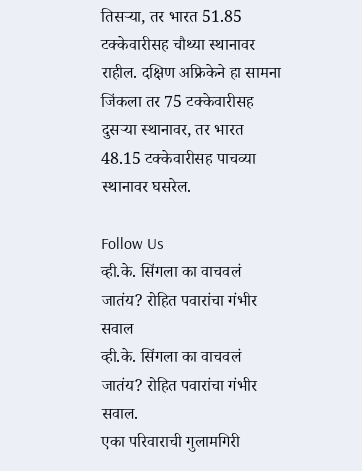तिसऱ्या, तर भारत 51.85 टक्केवारीसह चौथ्या स्थानावर राहील. दक्षिण अफ्रिकेने हा सामना जिंकला तर 75 टक्केवारीसह दुसऱ्या स्थानावर, तर भारत 48.15 टक्केवारीसह पाचव्या स्थानावर घसरेल.

Follow Us
व्ही.के. सिंगला का वाचवलं जातंय? रोहित पवारांचा गंभीर सवाल
व्ही.के. सिंगला का वाचवलं जातंय? रोहित पवारांचा गंभीर सवाल.
एका परिवाराची गुलामगिरी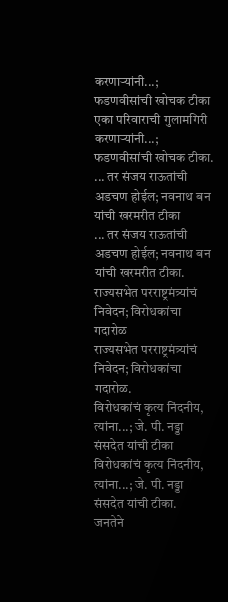करणाऱ्यांनी...; फडणवीसांची खोचक टीका
एका परिवाराची गुलामगिरी करणाऱ्यांनी...; फडणवीसांची खोचक टीका.
... तर संजय राऊतांची अडचण होईल; नवनाथ बन यांची खरमरीत टीका
... तर संजय राऊतांची अडचण होईल; नवनाथ बन यांची खरमरीत टीका.
राज्यसभेत परराष्ट्रमंत्र्यांचं निवेदन; विरोधकांचा गदारोळ
राज्यसभेत परराष्ट्रमंत्र्यांचं निवेदन; विरोधकांचा गदारोळ.
विरोधकांचं कृत्य निंदनीय, त्यांना...; जे. पी. नड्डा संसदेत यांची टीका
विरोधकांचं कृत्य निंदनीय, त्यांना...; जे. पी. नड्डा संसदेत यांची टीका.
जनतेने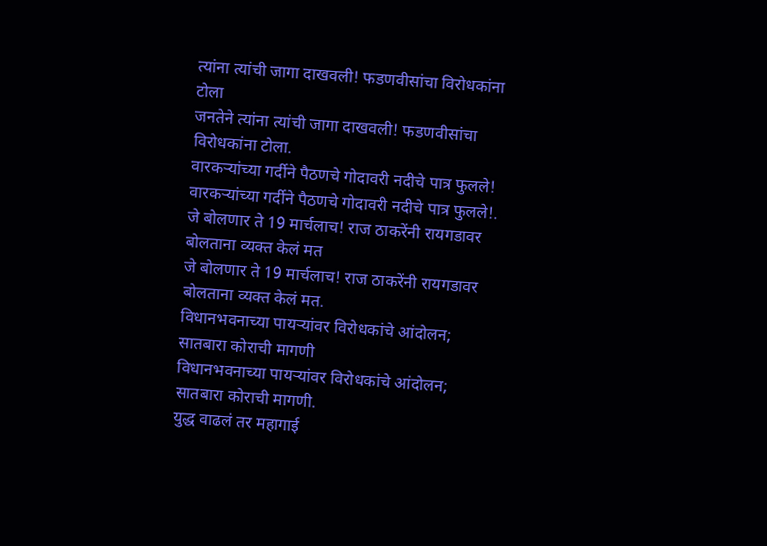त्यांना त्यांची जागा दाखवली! फडणवीसांचा विरोधकांना टोला
जनतेने त्यांना त्यांची जागा दाखवली! फडणवीसांचा विरोधकांना टोला.
वारकऱ्यांच्या गर्दीने पैठणचे गोदावरी नदीचे पात्र फुलले!
वारकऱ्यांच्या गर्दीने पैठणचे गोदावरी नदीचे पात्र फुलले!.
जे बोलणार ते 19 मार्चलाच! राज ठाकरेंनी रायगडावर बोलताना व्यक्त केलं मत
जे बोलणार ते 19 मार्चलाच! राज ठाकरेंनी रायगडावर बोलताना व्यक्त केलं मत.
विधानभवनाच्या पायऱ्यांवर विरोधकांचे आंदोलन; सातबारा कोराची मागणी
विधानभवनाच्या पायऱ्यांवर विरोधकांचे आंदोलन; सातबारा कोराची मागणी.
युद्ध वाढलं तर महागाई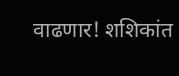वाढणार! शशिकांत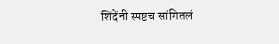शिंदेंनी स्पष्टच सांगितलं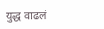युद्ध वाढलं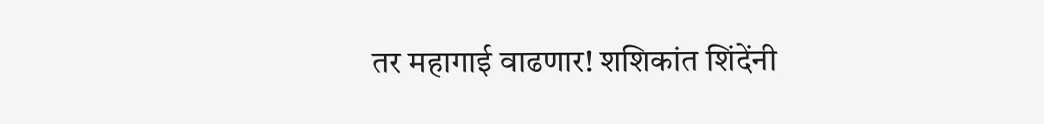तर महागाई वाढणार! शशिकांत शिंदेंनी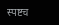स्पष्टच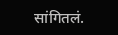सांगितलं.